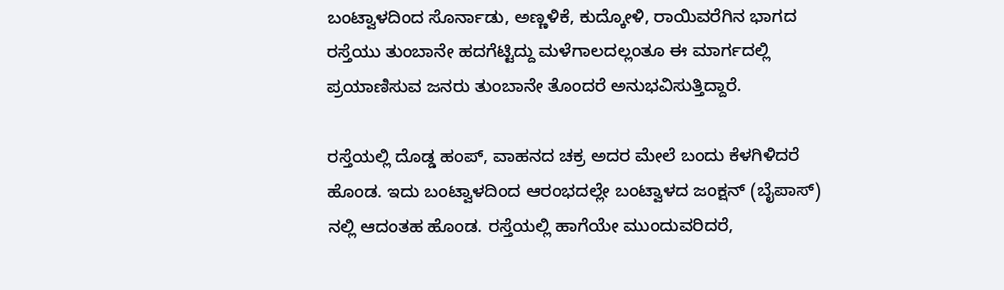ಬಂಟ್ವಾಳದಿಂದ ಸೊರ್ನಾಡು, ಅಣ್ಣಳಿಕೆ, ಕುದ್ಕೋಳಿ, ರಾಯಿವರೆಗಿನ ಭಾಗದ ರಸ್ತೆಯು ತುಂಬಾನೇ ಹದಗೆಟ್ಟಿದ್ದು ಮಳೆಗಾಲದಲ್ಲಂತೂ ಈ ಮಾರ್ಗದಲ್ಲಿ ಪ್ರಯಾಣಿಸುವ ಜನರು ತುಂಬಾನೇ ತೊಂದರೆ ಅನುಭವಿಸುತ್ತಿದ್ದಾರೆ.

ರಸ್ತೆಯಲ್ಲಿ ದೊಡ್ಡ ಹಂಪ್, ವಾಹನದ ಚಕ್ರ ಅದರ ಮೇಲೆ ಬಂದು ಕೆಳಗಿಳಿದರೆ ಹೊಂಡ. ಇದು ಬಂಟ್ವಾಳದಿಂದ ಆರಂಭದಲ್ಲೇ ಬಂಟ್ವಾಳದ ಜಂಕ್ಷನ್ (ಬೈಪಾಸ್) ನಲ್ಲಿ ಆದಂತಹ ಹೊಂಡ. ರಸ್ತೆಯಲ್ಲಿ ಹಾಗೆಯೇ ಮುಂದುವರಿದರೆ,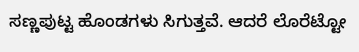ಸಣ್ಣಪುಟ್ಟ ಹೊಂಡಗಳು ಸಿಗುತ್ತವೆ. ಆದರೆ ಲೊರೆಟ್ಟೋ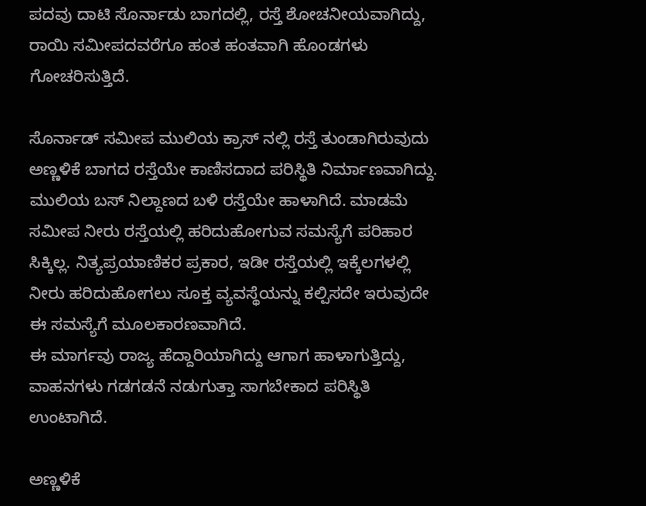ಪದವು ದಾಟಿ ಸೊರ್ನಾಡು ಬಾಗದಲ್ಲಿ, ರಸ್ತೆ ಶೋಚನೀಯವಾಗಿದ್ದು, ರಾಯಿ ಸಮೀಪದವರೆಗೂ ಹಂತ ಹಂತವಾಗಿ ಹೊಂಡಗಳು ಗೋಚರಿಸುತ್ತಿದೆ.

ಸೊರ್ನಾಡ್ ಸಮೀಪ ಮುಲಿಯ ಕ್ರಾಸ್ ನಲ್ಲಿ ರಸ್ತೆ ತುಂಡಾಗಿರುವುದು
ಅಣ್ಣಳಿಕೆ ಬಾಗದ ರಸ್ತೆಯೇ ಕಾಣಿಸದಾದ ಪರಿಸ್ಥಿತಿ ನಿರ್ಮಾಣವಾಗಿದ್ದು. ಮುಲಿಯ ಬಸ್ ನಿಲ್ದಾಣದ ಬಳಿ ರಸ್ತೆಯೇ ಹಾಳಾಗಿದೆ. ಮಾಡಮೆ ಸಮೀಪ ನೀರು ರಸ್ತೆಯಲ್ಲಿ ಹರಿದುಹೋಗುವ ಸಮಸ್ಯೆಗೆ ಪರಿಹಾರ ಸಿಕ್ಕಿಲ್ಲ. ನಿತ್ಯಪ್ರಯಾಣಿಕರ ಪ್ರಕಾರ, ಇಡೀ ರಸ್ತೆಯಲ್ಲಿ ಇಕ್ಕೆಲಗಳಲ್ಲಿ ನೀರು ಹರಿದುಹೋಗಲು ಸೂಕ್ತ ವ್ಯವಸ್ಥೆಯನ್ನು ಕಲ್ಪಿಸದೇ ಇರುವುದೇ ಈ ಸಮಸ್ಯೆಗೆ ಮೂಲಕಾರಣವಾಗಿದೆ.
ಈ ಮಾರ್ಗವು ರಾಜ್ಯ ಹೆದ್ದಾರಿಯಾಗಿದ್ದು ಆಗಾಗ ಹಾಳಾಗುತ್ತಿದ್ದು, ವಾಹನಗಳು ಗಡಗಡನೆ ನಡುಗುತ್ತಾ ಸಾಗಬೇಕಾದ ಪರಿಸ್ಥಿತಿ ಉಂಟಾಗಿದೆ.

ಅಣ್ಣಳಿಕೆ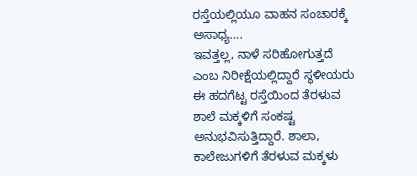ರಸ್ತೆಯಲ್ಲಿಯೂ ವಾಹನ ಸಂಚಾರಕ್ಕೆ ಅಸಾಧ್ಯ….
ಇವತ್ತಲ್ಲ, ನಾಳೆ ಸರಿಹೋಗುತ್ತದೆ ಎಂಬ ನಿರೀಕ್ಷೆಯಲ್ಲಿದ್ದಾರೆ ಸ್ಥಳೀಯರು
ಈ ಹದಗೆಟ್ಟ ರಸ್ತೆಯಿಂದ ತೆರಳುವ ಶಾಲೆ ಮಕ್ಕಳಿಗೆ ಸಂಕಷ್ಟ ಅನುಭವಿಸುತ್ತಿದ್ದಾರೆ. ಶಾಲಾ, ಕಾಲೇಜುಗಳಿಗೆ ತೆರಳುವ ಮಕ್ಕಳು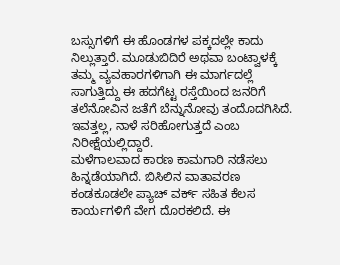ಬಸ್ಸುಗಳಿಗೆ ಈ ಹೊಂಡಗಳ ಪಕ್ಕದಲ್ಲೇ ಕಾದು ನಿಲ್ಲುತ್ತಾರೆ. ಮೂಡುಬಿದಿರೆ ಅಥವಾ ಬಂಟ್ವಾಳಕ್ಕೆ ತಮ್ಮ ವ್ಯವಹಾರಗಳಿಗಾಗಿ ಈ ಮಾರ್ಗದಲ್ಲೆ ಸಾಗುತ್ತಿದ್ದು ಈ ಹದಗೆಟ್ಟ ರಸ್ತೆಯಿಂದ ಜನರಿಗೆ ತಲೆನೋವಿನ ಜತೆಗೆ ಬೆನ್ನುನೋವು ತಂದೊದಗಿಸಿದೆ. ಇವತ್ತಲ್ಲ, ನಾಳೆ ಸರಿಹೋಗುತ್ತದೆ ಎಂಬ ನಿರೀಕ್ಷೆಯಲ್ಲಿದ್ದಾರೆ.
ಮಳೆಗಾಲವಾದ ಕಾರಣ ಕಾಮಗಾರಿ ನಡೆಸಲು ಹಿನ್ನಡೆಯಾಗಿದೆ. ಬಿಸಿಲಿನ ವಾತಾವರಣ ಕಂಡಕೂಡಲೇ ಪ್ಯಾಚ್ ವರ್ಕ್ ಸಹಿತ ಕೆಲಸ ಕಾರ್ಯಗಳಿಗೆ ವೇಗ ದೊರಕಲಿದೆ. ಈ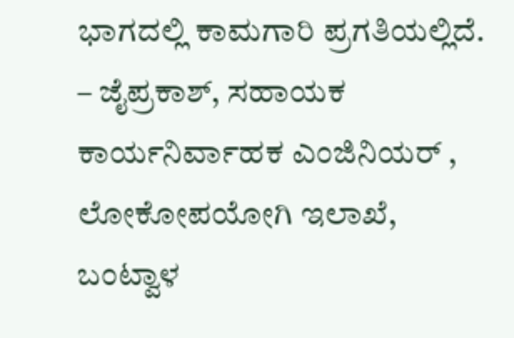ಭಾಗದಲ್ಲಿ ಕಾಮಗಾರಿ ಪ್ರಗತಿಯಲ್ಲಿದೆ.
– ಜೈಪ್ರಕಾಶ್, ಸಹಾಯಕ ಕಾರ್ಯನಿರ್ವಾಹಕ ಎಂಜಿನಿಯರ್ , ಲೋಕೋಪಯೋಗಿ ಇಲಾಖೆ, ಬಂಟ್ವಾಳ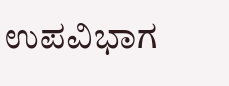ಉಪವಿಭಾಗ